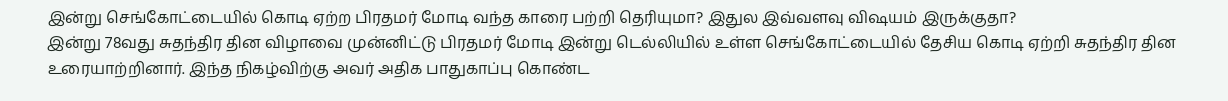இன்று செங்கோட்டையில் கொடி ஏற்ற பிரதமர் மோடி வந்த காரை பற்றி தெரியுமா? இதுல இவ்வளவு விஷயம் இருக்குதா?
இன்று 78வது சுதந்திர தின விழாவை முன்னிட்டு பிரதமர் மோடி இன்று டெல்லியில் உள்ள செங்கோட்டையில் தேசிய கொடி ஏற்றி சுதந்திர தின உரையாற்றினார். இந்த நிகழ்விற்கு அவர் அதிக பாதுகாப்பு கொண்ட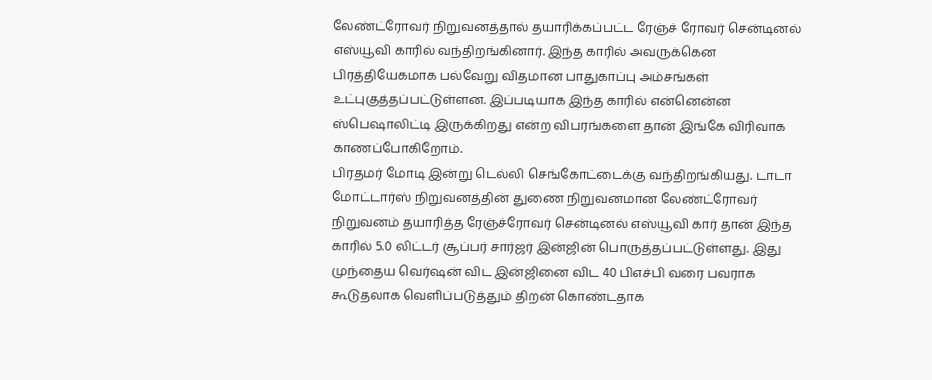லேண்ட்ரோவர் நிறுவனத்தால் தயாரிக்கப்பட்ட ரேஞ்ச் ரோவர் சென்டினல் எஸ்யூவி காரில் வந்திறங்கினார். இந்த காரில் அவருக்கென பிரத்தியேகமாக பல்வேறு விதமான பாதுகாப்பு அம்சங்கள் உட்புகுத்தப்பட்டுள்ளன. இப்படியாக இந்த காரில் என்னென்ன ஸ்பெஷாலிட்டி இருக்கிறது என்ற விபரங்களை தான் இங்கே விரிவாக காணப்போகிறோம்.
பிரதமர் மோடி இன்று டெல்லி செங்கோட்டைக்கு வந்திறங்கியது. டாடா மோட்டார்ஸ் நிறுவனத்தின் துணை நிறுவனமான லேண்ட்ரோவர் நிறுவனம் தயாரித்த ரேஞ்ச்ரோவர் சென்டினல் எஸ்யூவி கார் தான் இந்த காரில் 5.0 லிட்டர் சூப்பர் சார்ஜர் இன்ஜின் பொருத்தப்பட்டுள்ளது. இது முந்தைய வெர்ஷன் விட இன்ஜினை விட 40 பிஎச்பி வரை பவராக கூடுதலாக வெளிப்படுத்தும் திறன் கொண்டதாக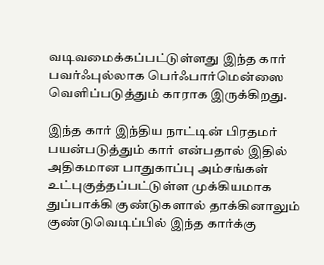வடிவமைக்கப்பட்டுள்ளது இந்த கார் பவர்ஃபுல்லாக பெர்ஃபார்மென்ஸை வெளிப்படுத்தும் காராக இருக்கிறது.

இந்த கார் இந்திய நாட்டின் பிரதமர் பயன்படுத்தும் கார் என்பதால் இதில் அதிகமான பாதுகாப்பு அம்சங்கள் உட்புகுத்தப்பட்டுள்ள முக்கியமாக துப்பாக்கி குண்டுகளால் தாக்கினாலும் குண்டுவெடிப்பில் இந்த கார்க்கு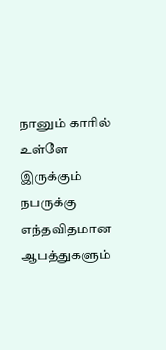நானும் காரில் உள்ளே இருக்கும் நபருக்கு எந்தவிதமான ஆபத்துகளும்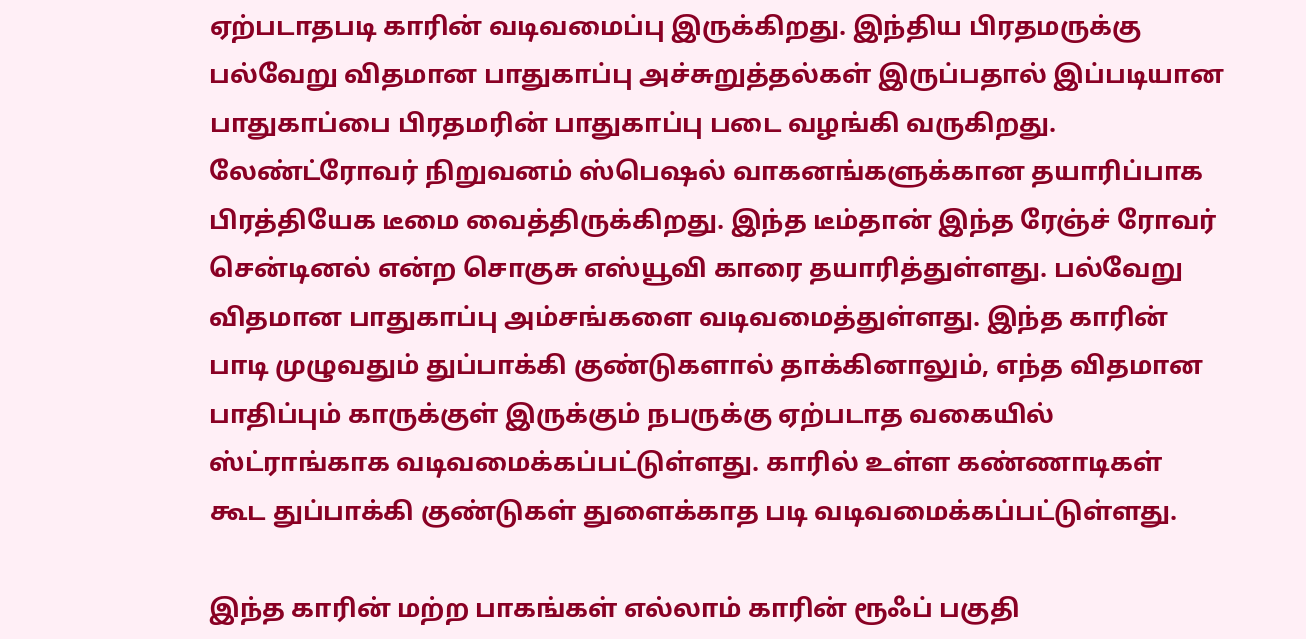ஏற்படாதபடி காரின் வடிவமைப்பு இருக்கிறது. இந்திய பிரதமருக்கு பல்வேறு விதமான பாதுகாப்பு அச்சுறுத்தல்கள் இருப்பதால் இப்படியான பாதுகாப்பை பிரதமரின் பாதுகாப்பு படை வழங்கி வருகிறது.
லேண்ட்ரோவர் நிறுவனம் ஸ்பெஷல் வாகனங்களுக்கான தயாரிப்பாக பிரத்தியேக டீமை வைத்திருக்கிறது. இந்த டீம்தான் இந்த ரேஞ்ச் ரோவர் சென்டினல் என்ற சொகுசு எஸ்யூவி காரை தயாரித்துள்ளது. பல்வேறு விதமான பாதுகாப்பு அம்சங்களை வடிவமைத்துள்ளது. இந்த காரின் பாடி முழுவதும் துப்பாக்கி குண்டுகளால் தாக்கினாலும், எந்த விதமான பாதிப்பும் காருக்குள் இருக்கும் நபருக்கு ஏற்படாத வகையில் ஸ்ட்ராங்காக வடிவமைக்கப்பட்டுள்ளது. காரில் உள்ள கண்ணாடிகள் கூட துப்பாக்கி குண்டுகள் துளைக்காத படி வடிவமைக்கப்பட்டுள்ளது.

இந்த காரின் மற்ற பாகங்கள் எல்லாம் காரின் ரூஃப் பகுதி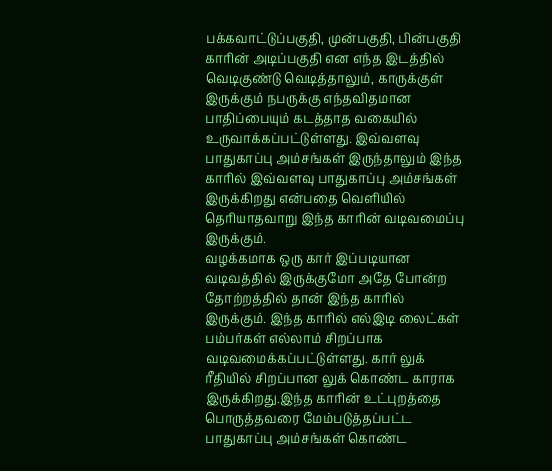பக்கவாட்டுப்பகுதி, முன்பகுதி, பின்பகுதி காரின் அடிப்பகுதி என எந்த இடத்தில் வெடிகுண்டு வெடித்தாலும், காருக்குள் இருக்கும் நபருக்கு எந்தவிதமான பாதிப்பையும் கடத்தாத வகையில் உருவாக்கப்பட்டுள்ளது. இவ்வளவு பாதுகாப்பு அம்சங்கள் இருந்தாலும் இந்த காரில் இவ்வளவு பாதுகாப்பு அம்சங்கள் இருக்கிறது என்பதை வெளியில் தெரியாதவாறு இந்த காரின் வடிவமைப்பு இருக்கும்.
வழக்கமாக ஒரு கார் இப்படியான வடிவத்தில் இருக்குமோ அதே போன்ற தோற்றத்தில் தான் இந்த காரில் இருக்கும். இந்த காரில் எல்இடி லைட்கள் பம்பர்கள் எல்லாம் சிறப்பாக வடிவமைக்கப்பட்டுள்ளது. கார் லுக் ரீதியில் சிறப்பான லுக் கொண்ட காராக இருக்கிறது.இந்த காரின் உட்புறத்தை பொருத்தவரை மேம்படுத்தப்பட்ட பாதுகாப்பு அம்சங்கள் கொண்ட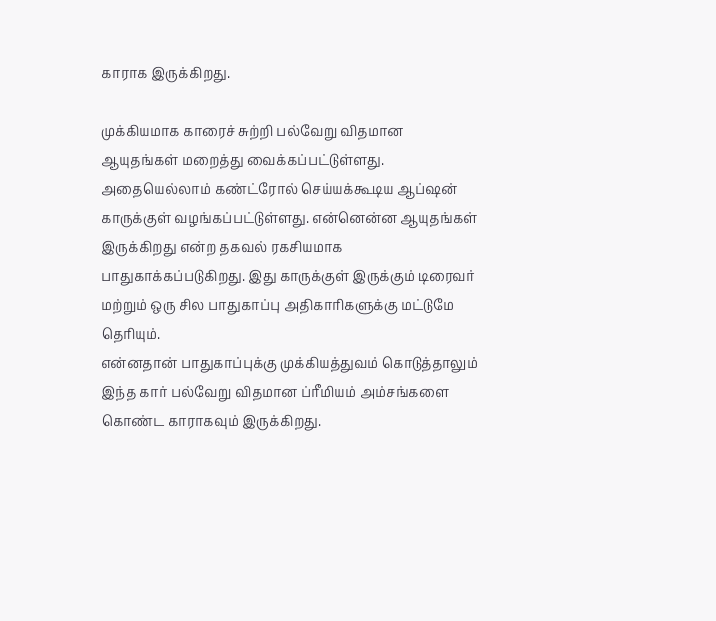காராக இருக்கிறது.

முக்கியமாக காரைச் சுற்றி பல்வேறு விதமான ஆயுதங்கள் மறைத்து வைக்கப்பட்டுள்ளது. அதையெல்லாம் கண்ட்ரோல் செய்யக்கூடிய ஆப்ஷன் காருக்குள் வழங்கப்பட்டுள்ளது. என்னென்ன ஆயுதங்கள் இருக்கிறது என்ற தகவல் ரகசியமாக பாதுகாக்கப்படுகிறது. இது காருக்குள் இருக்கும் டிரைவர் மற்றும் ஒரு சில பாதுகாப்பு அதிகாரிகளுக்கு மட்டுமே தெரியும்.
என்னதான் பாதுகாப்புக்கு முக்கியத்துவம் கொடுத்தாலும் இந்த கார் பல்வேறு விதமான ப்ரீமியம் அம்சங்களை கொண்ட காராகவும் இருக்கிறது.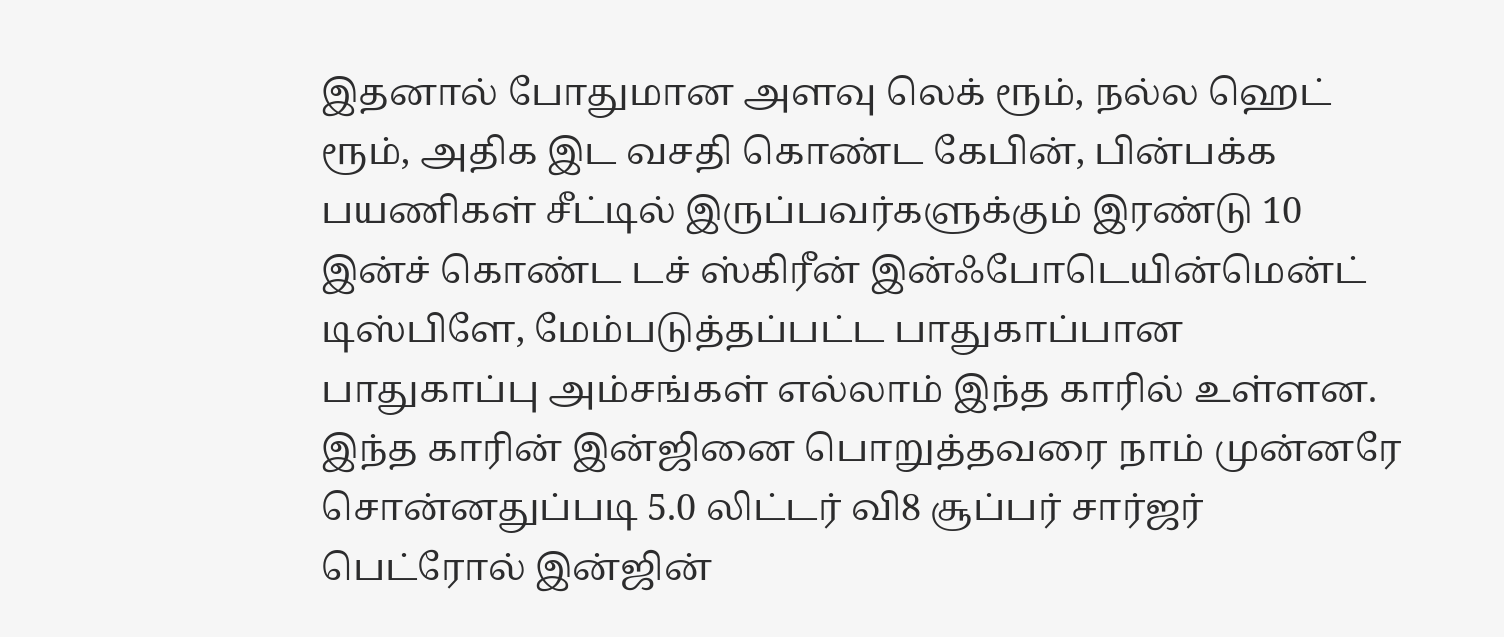இதனால் போதுமான அளவு லெக் ரூம், நல்ல ஹெட் ரூம், அதிக இட வசதி கொண்ட கேபின், பின்பக்க பயணிகள் சீட்டில் இருப்பவர்களுக்கும் இரண்டு 10 இன்ச் கொண்ட டச் ஸ்கிரீன் இன்ஃபோடெயின்மென்ட் டிஸ்பிளே, மேம்படுத்தப்பட்ட பாதுகாப்பான பாதுகாப்பு அம்சங்கள் எல்லாம் இந்த காரில் உள்ளன.
இந்த காரின் இன்ஜினை பொறுத்தவரை நாம் முன்னரே சொன்னதுப்படி 5.0 லிட்டர் வி8 சூப்பர் சார்ஜர் பெட்ரோல் இன்ஜின்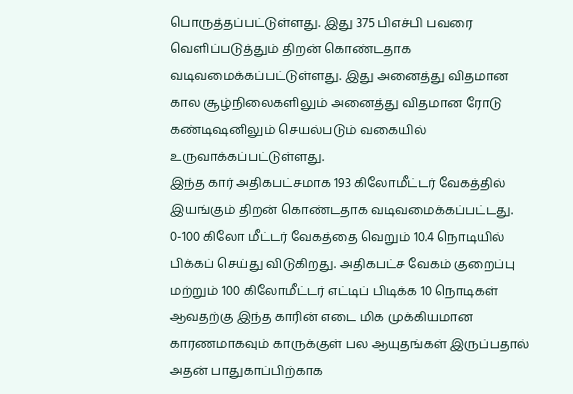பொருத்தப்பட்டுள்ளது. இது 375 பிஎச்பி பவரை வெளிப்படுத்தும் திறன் கொண்டதாக வடிவமைக்கப்பட்டுள்ளது. இது அனைத்து விதமான கால சூழ்நிலைகளிலும் அனைத்து விதமான ரோடு கண்டிஷனிலும் செயல்படும் வகையில் உருவாக்கப்பட்டுள்ளது.
இந்த கார் அதிகபட்சமாக 193 கிலோமீட்டர் வேகத்தில் இயங்கும் திறன் கொண்டதாக வடிவமைக்கப்பட்டது. 0-100 கிலோ மீட்டர் வேகத்தை வெறும் 10.4 நொடியில் பிக்கப் செய்து விடுகிறது. அதிகபட்ச வேகம் குறைப்பு மற்றும் 100 கிலோமீட்டர் எட்டிப் பிடிக்க 10 நொடிகள் ஆவதற்கு இந்த காரின் எடை மிக முக்கியமான காரணமாகவும் காருக்குள் பல ஆயுதங்கள் இருப்பதால் அதன் பாதுகாப்பிற்காக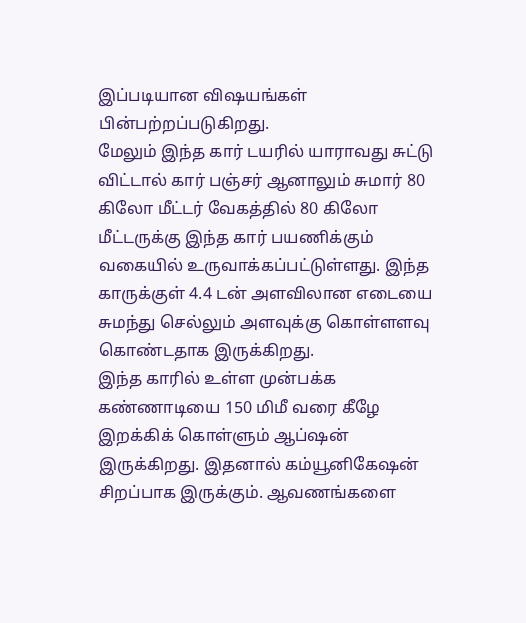இப்படியான விஷயங்கள் பின்பற்றப்படுகிறது.
மேலும் இந்த கார் டயரில் யாராவது சுட்டு விட்டால் கார் பஞ்சர் ஆனாலும் சுமார் 80 கிலோ மீட்டர் வேகத்தில் 80 கிலோ மீட்டருக்கு இந்த கார் பயணிக்கும் வகையில் உருவாக்கப்பட்டுள்ளது. இந்த காருக்குள் 4.4 டன் அளவிலான எடையை சுமந்து செல்லும் அளவுக்கு கொள்ளளவு கொண்டதாக இருக்கிறது.
இந்த காரில் உள்ள முன்பக்க கண்ணாடியை 150 மிமீ வரை கீழே இறக்கிக் கொள்ளும் ஆப்ஷன் இருக்கிறது. இதனால் கம்யூனிகேஷன் சிறப்பாக இருக்கும். ஆவணங்களை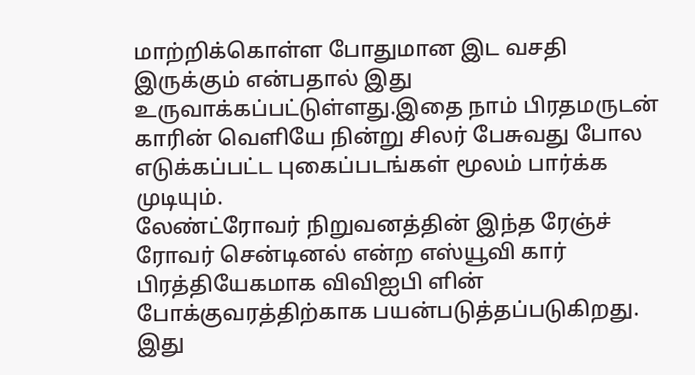மாற்றிக்கொள்ள போதுமான இட வசதி இருக்கும் என்பதால் இது உருவாக்கப்பட்டுள்ளது.இதை நாம் பிரதமருடன் காரின் வெளியே நின்று சிலர் பேசுவது போல எடுக்கப்பட்ட புகைப்படங்கள் மூலம் பார்க்க முடியும்.
லேண்ட்ரோவர் நிறுவனத்தின் இந்த ரேஞ்ச் ரோவர் சென்டினல் என்ற எஸ்யூவி கார் பிரத்தியேகமாக விவிஐபி ளின் போக்குவரத்திற்காக பயன்படுத்தப்படுகிறது. இது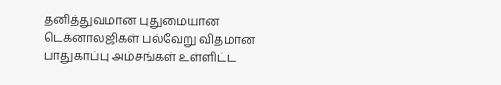தனித்துவமான புதுமையான டெக்னாலஜிகள் பல்வேறு விதமான பாதுகாப்பு அம்சங்கள் உள்ளிட்ட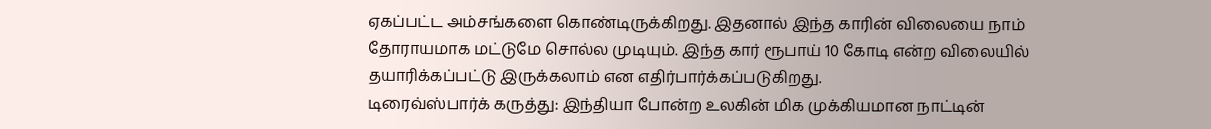ஏகப்பட்ட அம்சங்களை கொண்டிருக்கிறது. இதனால் இந்த காரின் விலையை நாம் தோராயமாக மட்டுமே சொல்ல முடியும். இந்த கார் ரூபாய் 10 கோடி என்ற விலையில் தயாரிக்கப்பட்டு இருக்கலாம் என எதிர்பார்க்கப்படுகிறது.
டிரைவ்ஸ்பார்க் கருத்து: இந்தியா போன்ற உலகின் மிக முக்கியமான நாட்டின்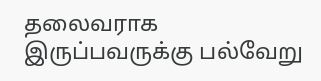தலைவராக இருப்பவருக்கு பல்வேறு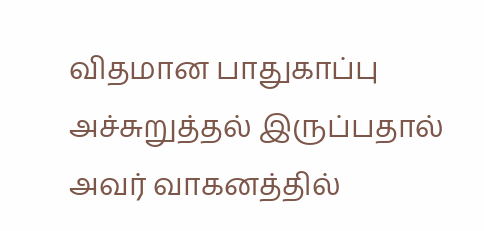விதமான பாதுகாப்பு அச்சுறுத்தல் இருப்பதால் அவர் வாகனத்தில்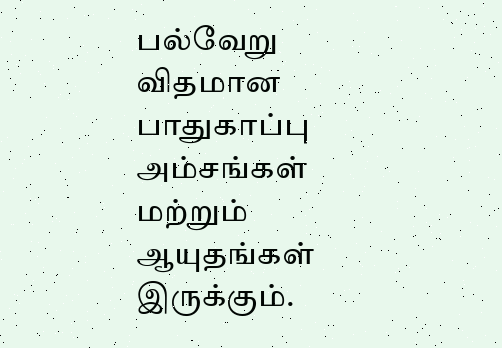பல்வேறு விதமான பாதுகாப்பு அம்சங்கள் மற்றும் ஆயுதங்கள் இருக்கும்.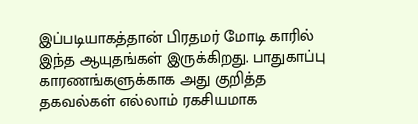இப்படியாகத்தான் பிரதமர் மோடி காரில் இந்த ஆயுதங்கள் இருக்கிறது. பாதுகாப்பு காரணங்களுக்காக அது குறித்த தகவல்கள் எல்லாம் ரகசியமாக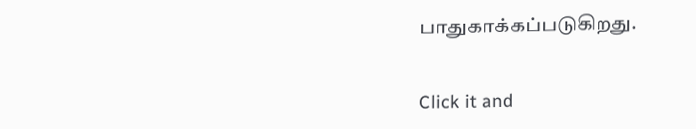பாதுகாக்கப்படுகிறது.


Click it and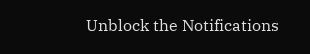Unblock the Notifications